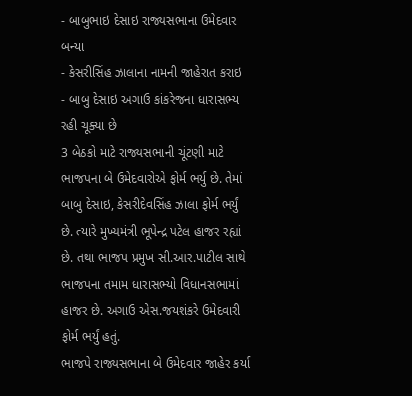- બાબુભાઇ દેસાઇ રાજ્યસભાના ઉમેદવાર બન્યા
- કેસરીસિંહ ઝાલાના નામની જાહેરાત કરાઇ
- બાબુ દેસાઇ અગાઉ કાંકરેજના ધારાસભ્ય રહી ચૂક્યા છે
3 બેઠકો માટે રાજ્યસભાની ચૂંટણી માટે ભાજપના બે ઉમેદવારોએ ફોર્મ ભર્યુ છે. તેમાં બાબુ દેસાઇ, કેસરીદેવસિંહ ઝાલા ફોર્મ ભર્યું છે. ત્યારે મુખ્યમંત્રી ભૂપેન્દ્ર પટેલ હાજર રહ્યાં છે. તથા ભાજપ પ્રમુખ સી.આર.પાટીલ સાથે ભાજપના તમામ ધારાસભ્યો વિધાનસભામાં હાજર છે. અગાઉ એસ.જયશંકરે ઉમેદવારી ફોર્મ ભર્યું હતું.
ભાજપે રાજ્યસભાના બે ઉમેદવાર જાહેર કર્યા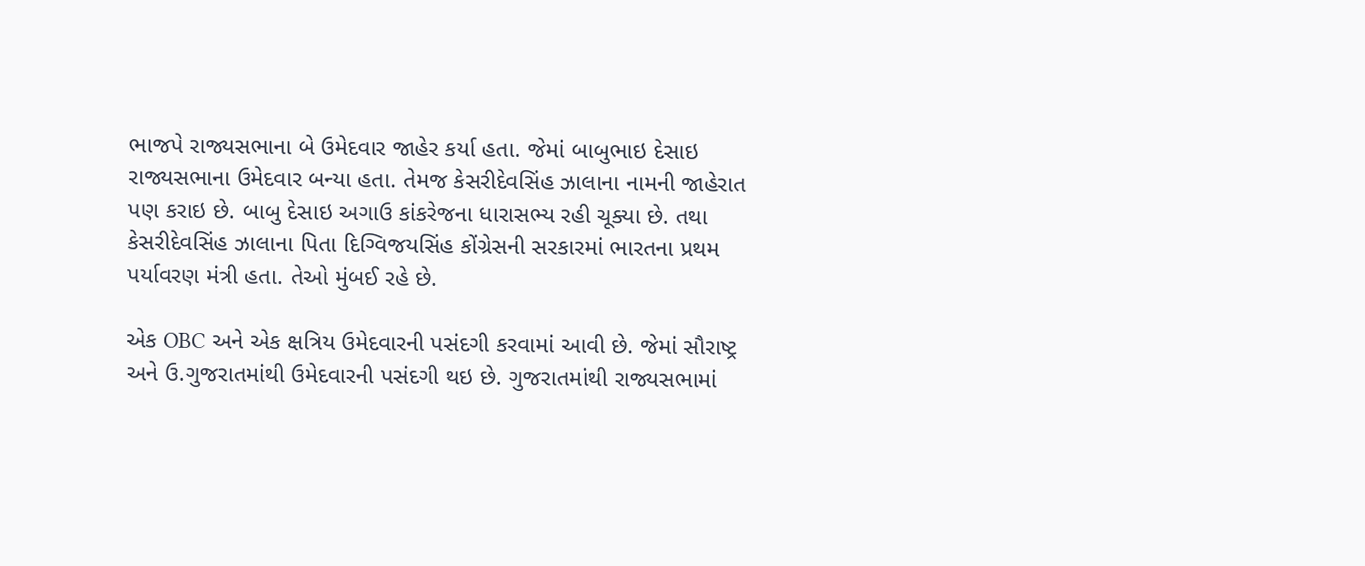ભાજપે રાજ્યસભાના બે ઉમેદવાર જાહેર કર્યા હતા. જેમાં બાબુભાઇ દેસાઇ રાજ્યસભાના ઉમેદવાર બન્યા હતા. તેમજ કેસરીદેવસિંહ ઝાલાના નામની જાહેરાત પણ કરાઇ છે. બાબુ દેસાઇ અગાઉ કાંકરેજના ધારાસભ્ય રહી ચૂક્યા છે. તથા કેસરીદેવસિંહ ઝાલાના પિતા દિગ્વિજયસિંહ કોંગ્રેસની સરકારમાં ભારતના પ્રથમ પર્યાવરણ મંત્રી હતા. તેઓ મુંબઈ રહે છે.

એક OBC અને એક ક્ષત્રિય ઉમેદવારની પસંદગી કરવામાં આવી છે. જેમાં સૌરાષ્ટ્ર અને ઉ.ગુજરાતમાંથી ઉમેદવારની પસંદગી થઇ છે. ગુજરાતમાંથી રાજ્યસભામાં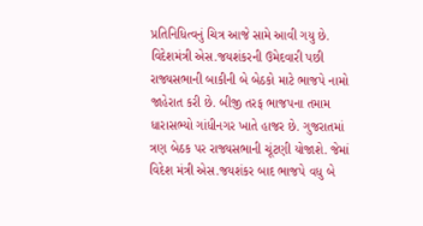પ્રતિનિધિત્વનું ચિત્ર આજે સામે આવી ગયુ છે. વિદેશમંત્રી એસ.જયશંકરની ઉમેદવારી પછી રાજ્યસભાની બાકીની બે બેઠકો માટે ભાજપે નામો જાહેરાત કરી છે. બીજી તરફ ભાજપના તમામ ધારાસભ્યો ગાંધીનગર ખાતે હાજર છે. ગુજરાતમાં ત્રણ બેઠક પર રાજ્યસભાની ચૂંટણી યોજાશે. જેમાં વિદેશ મંત્રી એસ.જયશંકર બાદ ભાજપે વધુ બે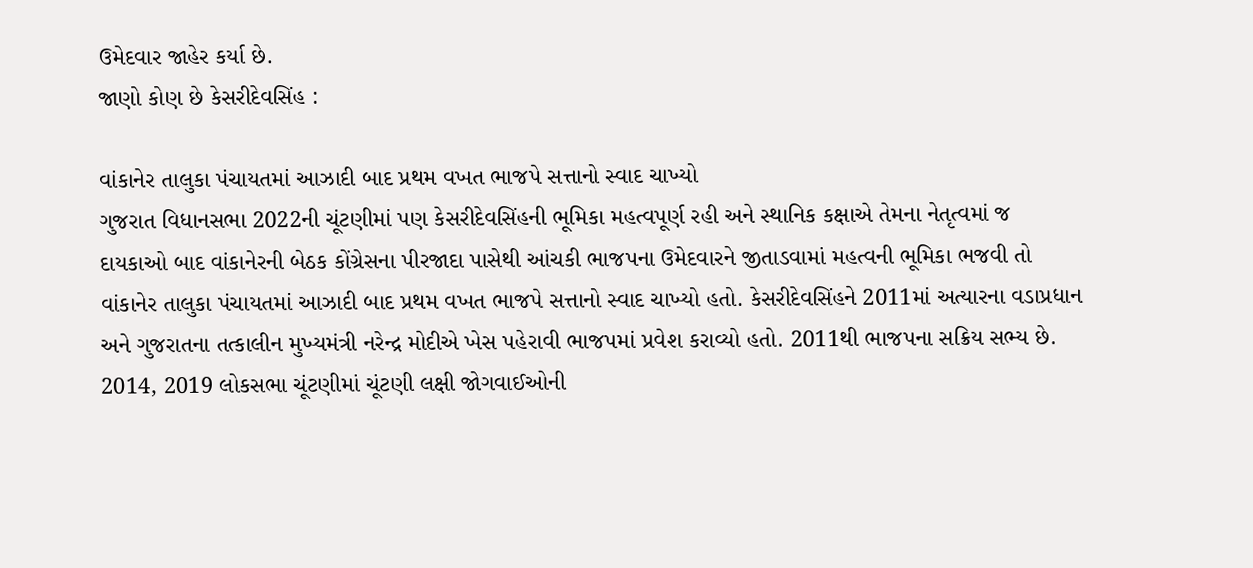ઉમેદવાર જાહેર કર્યા છે.
જાણો કોણ છે કેસરીદેવસિંહ :

વાંકાનેર તાલુકા પંચાયતમાં આઝાદી બાદ પ્રથમ વખત ભાજપે સત્તાનો સ્વાદ ચાખ્યો
ગુજરાત વિધાનસભા 2022ની ચૂંટણીમાં પણ કેસરીદેવસિંહની ભૂમિકા મહત્વપૂર્ણ રહી અને સ્થાનિક કક્ષાએ તેમના નેતૃત્વમાં જ દાયકાઓ બાદ વાંકાનેરની બેઠક કોંગ્રેસના પીરજાદા પાસેથી આંચકી ભાજપના ઉમેદવારને જીતાડવામાં મહત્વની ભૂમિકા ભજવી તો વાંકાનેર તાલુકા પંચાયતમાં આઝાદી બાદ પ્રથમ વખત ભાજપે સત્તાનો સ્વાદ ચાખ્યો હતો. કેસરીદેવસિંહને 2011માં અત્યારના વડાપ્રધાન અને ગુજરાતના તત્કાલીન મુખ્યમંત્રી નરેન્દ્ર મોદીએ ખેસ પહેરાવી ભાજપમાં પ્રવેશ કરાવ્યો હતો. 2011થી ભાજપના સક્રિય સભ્ય છે. 2014, 2019 લોકસભા ચૂંટણીમાં ચૂંટણી લક્ષી જોગવાઈઓની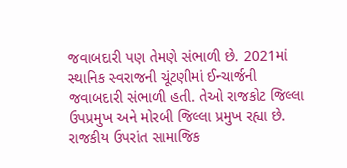જવાબદારી પણ તેમણે સંભાળી છે. 2021માં સ્થાનિક સ્વરાજની ચૂંટણીમાં ઈન્ચાર્જની જવાબદારી સંભાળી હતી. તેઓ રાજકોટ જિલ્લા ઉપપ્રમુખ અને મોરબી જિલ્લા પ્રમુખ રહ્યા છે. રાજકીય ઉપરાંત સામાજિક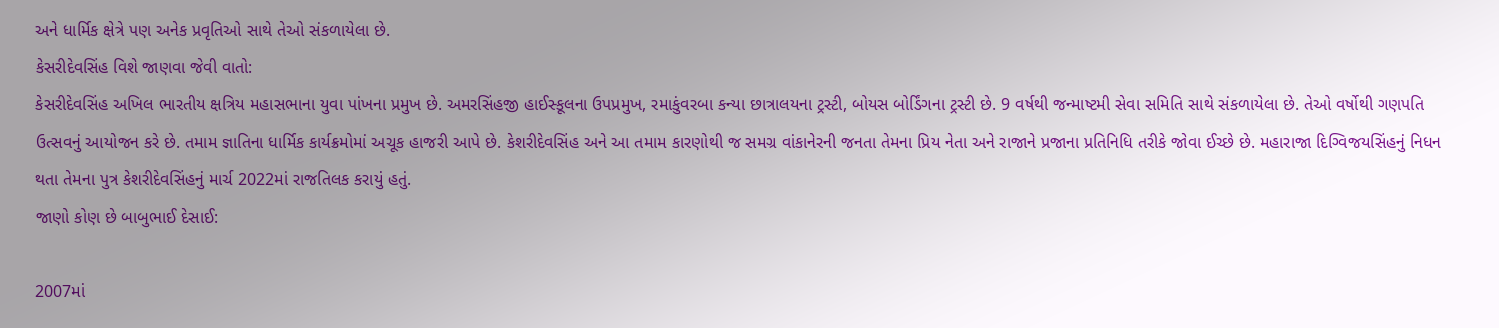અને ધાર્મિક ક્ષેત્રે પણ અનેક પ્રવૃતિઓ સાથે તેઓ સંકળાયેલા છે.
કેસરીદેવસિંહ વિશે જાણવા જેવી વાતો:
કેસરીદેવસિંહ અખિલ ભારતીય ક્ષત્રિય મહાસભાના યુવા પાંખના પ્રમુખ છે. અમરસિંહજી હાઈસ્કૂલના ઉપપ્રમુખ, રમાકુંવરબા કન્યા છાત્રાલયના ટ્રસ્ટી, બોયસ બોર્ડિંગના ટ્રસ્ટી છે. 9 વર્ષથી જન્માષ્ટમી સેવા સમિતિ સાથે સંકળાયેલા છે. તેઓ વર્ષોથી ગણપતિ ઉત્સવનું આયોજન કરે છે. તમામ જ્ઞાતિના ધાર્મિક કાર્યક્રમોમાં અચૂક હાજરી આપે છે. કેશરીદેવસિંહ અને આ તમામ કારણોથી જ સમગ્ર વાંકાનેરની જનતા તેમના પ્રિય નેતા અને રાજાને પ્રજાના પ્રતિનિધિ તરીકે જોવા ઈચ્છે છે. મહારાજા દિગ્વિજયસિંહનું નિધન થતા તેમના પુત્ર કેશરીદેવસિંહનું માર્ચ 2022માં રાજતિલક કરાયું હતું.
જાણો કોણ છે બાબુભાઈ દેસાઈ:

2007માં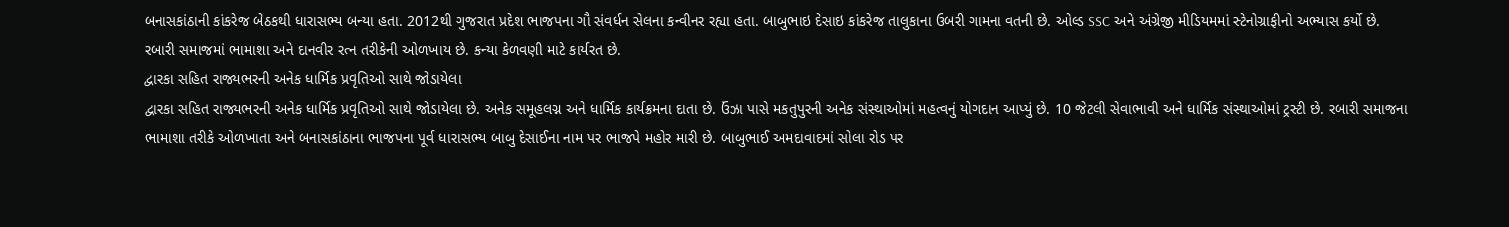બનાસકાંઠાની કાંકરેજ બેઠકથી ધારાસભ્ય બન્યા હતા. 2012થી ગુજરાત પ્રદેશ ભાજપના ગૌ સંવર્ધન સેલના કન્વીનર રહ્યા હતા. બાબુભાઇ દેસાઇ કાંકરેજ તાલુકાના ઉબરી ગામના વતની છે. ઓલ્ડ SSC અને અંગ્રેજી મીડિયમમાં સ્ટેનોગ્રાફીનો અભ્યાસ કર્યો છે. રબારી સમાજમાં ભામાશા અને દાનવીર રત્ન તરીકેની ઓળખાય છે. કન્યા કેળવણી માટે કાર્યરત છે.
દ્વારકા સહિત રાજ્યભરની અનેક ધાર્મિક પ્રવૃતિઓ સાથે જોડાયેલા
દ્વારકા સહિત રાજ્યભરની અનેક ધાર્મિક પ્રવૃતિઓ સાથે જોડાયેલા છે. અનેક સમૂહલગ્ન અને ધાર્મિક કાર્યક્રમના દાતા છે. ઉંઝા પાસે મકતુપુરની અનેક સંસ્થાઓમાં મહત્વનું યોગદાન આપ્યું છે. 10 જેટલી સેવાભાવી અને ધાર્મિક સંસ્થાઓમાં ટ્રસ્ટી છે. રબારી સમાજના ભામાશા તરીકે ઓળખાતા અને બનાસકાંઠાના ભાજપના પૂર્વ ધારાસભ્ય બાબુ દેસાઈના નામ પર ભાજપે મહોર મારી છે. બાબુભાઈ અમદાવાદમાં સોલા રોડ પર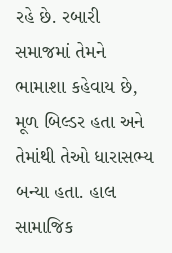રહે છે. રબારી સમાજમાં તેમને ભામાશા કહેવાય છે, મૂળ બિલ્ડર હતા અને તેમાંથી તેઓ ધારાસભ્ય બન્યા હતા. હાલ સામાજિક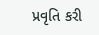પ્રવૃતિ કરી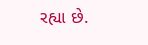રહ્યા છે.